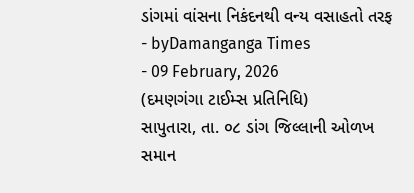ડાંગમાં વાંસના નિકંદનથી વન્ય વસાહતો તરફ
- byDamanganga Times
- 09 February, 2026
(દમણગંગા ટાઈમ્સ પ્રતિનિધિ)
સાપુતારા, તા. ૦૮ ડાંગ જિલ્લાની ઓળખ સમાન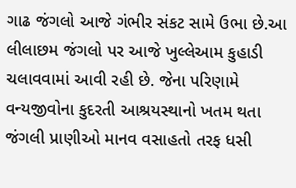ગાઢ જંગલો આજે ગંભીર સંકટ સામે ઉભા છે.આ લીલાછમ જંગલો પર આજે ખુલ્લેઆમ કુહાડી ચલાવવામાં આવી રહી છે. જેના પરિણામે વન્યજીવોના કુદરતી આશ્રયસ્થાનો ખતમ થતા જંગલી પ્રાણીઓ માનવ વસાહતો તરફ ધસી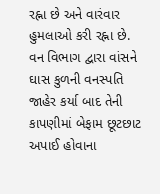રહ્ના છે અને વારંવાર હુમલાઓ કરી રહ્ના છે. વન વિભાગ દ્વારા વાંસને ઘાસ કુળની વનસ્પતિ જાહેર કર્યા બાદ તેની કાપણીમાં બેફામ છૂટછાટ અપાઈ હોવાના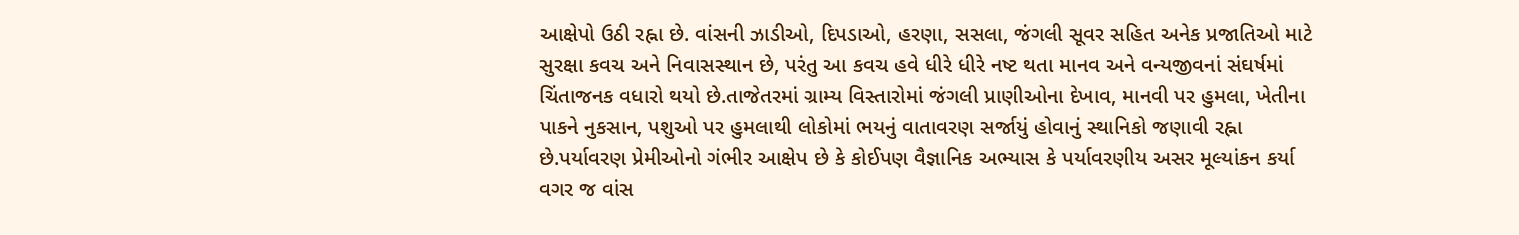આક્ષેપો ઉઠી રહ્ના છે. વાંસની ઝાડીઓ, દિપડાઓ, હરણા, સસલા, જંગલી સૂવર સહિત અનેક પ્રજાતિઓ માટે સુરક્ષા કવચ અને નિવાસસ્થાન છે, પરંતુ આ કવચ હવે ધીરે ધીરે નષ્ટ થતા માનવ અને વન્યજીવનાં સંઘર્ષમાં ચિંતાજનક વધારો થયો છે.તાજેતરમાં ગ્રામ્ય વિસ્તારોમાં જંગલી પ્રાણીઓના દેખાવ, માનવી પર હુમલા, ખેતીના પાકને નુકસાન, પશુઓ પર હુમલાથી લોકોમાં ભયનું વાતાવરણ સર્જાયું હોવાનું સ્થાનિકો જણાવી રહ્ના છે.પર્યાવરણ પ્રેમીઓનો ગંભીર આક્ષેપ છે કે કોઈપણ વૈજ્ઞાનિક અભ્યાસ કે પર્યાવરણીય અસર મૂલ્યાંકન કર્યા વગર જ વાંસ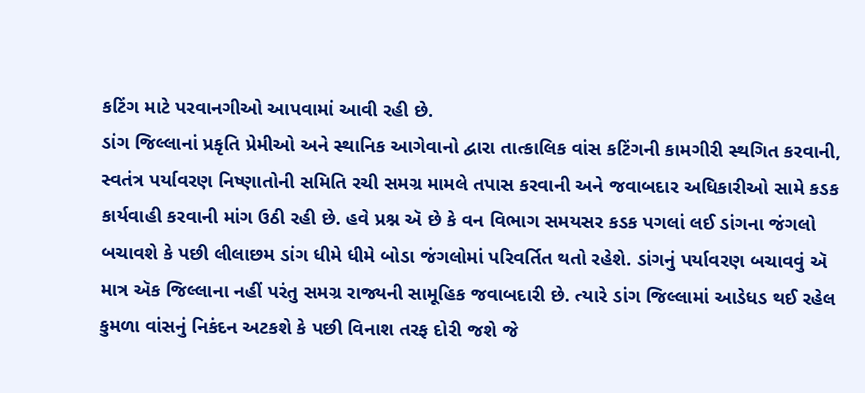કટિંગ માટે પરવાનગીઓ આપવામાં આવી રહી છે.
ડાંગ જિલ્લાનાં પ્રકૃતિ પ્રેમીઓ અને સ્થાનિક આગેવાનો દ્વારા તાત્કાલિક વાંસ કટિંગની કામગીરી સ્થગિત કરવાની, સ્વતંત્ર પર્યાવરણ નિષ્ણાતોની સમિતિ રચી સમગ્ર મામલે તપાસ કરવાની અને જવાબદાર અધિકારીઓ સામે કડક કાર્યવાહી કરવાની માંગ ઉઠી રહી છે. હવે પ્રશ્ન ઍ છે કે વન વિભાગ સમયસર કડક પગલાં લઈ ડાંગના જંગલો બચાવશે કે પછી લીલાછમ ડાંગ ધીમે ધીમે બોડા જંગલોમાં પરિવર્તિત થતો રહેશે. ડાંગનું પર્યાવરણ બચાવવું ઍ માત્ર ઍક જિલ્લાના નહીં પરંતુ સમગ્ર રાજ્યની સામૂહિક જવાબદારી છે. ત્યારે ડાંગ જિલ્લામાં આડેધડ થઈ રહેલ કુમળા વાંસનું નિકંદન અટકશે કે પછી વિનાશ તરફ દોરી જશે જે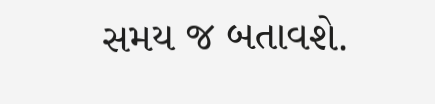સમય જ બતાવશે.